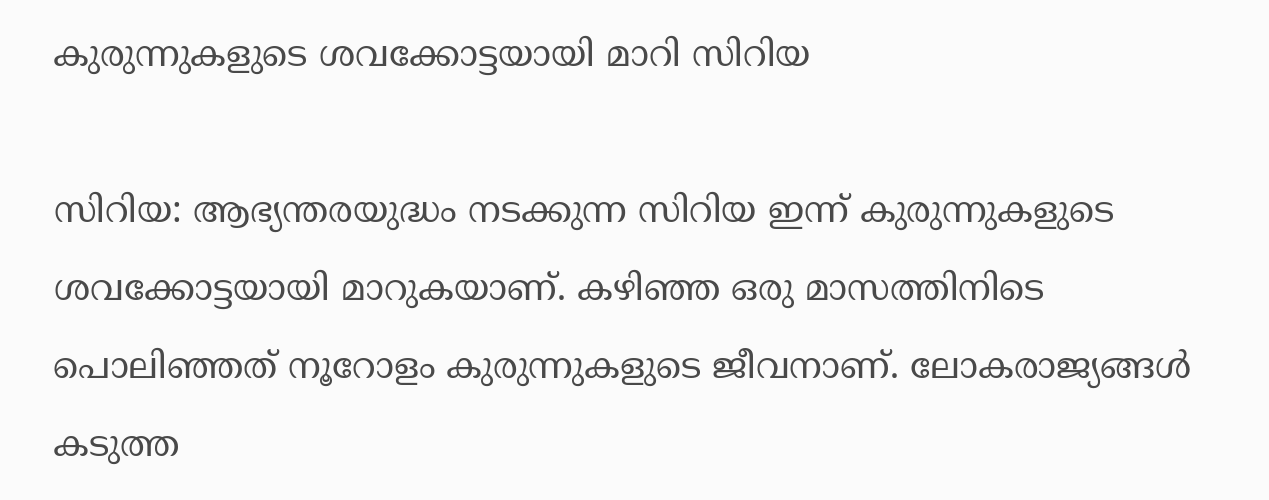കുരുന്നുകളുടെ ശവക്കോട്ടയായി മാറി സിറിയ

സിറിയ: ആഭ്യന്തരയുദ്ധം നടക്കുന്ന സിറിയ ഇന്ന് കുരുന്നുകളുടെ ശവക്കോട്ടയായി മാറുകയാണ്. കഴിഞ്ഞ ഒരു മാസത്തിനിടെ പൊലിഞ്ഞത് നൂറോളം കുരുന്നുകളുടെ ജീവനാണ്. ലോകരാജ്യങ്ങള്‍ കടുത്ത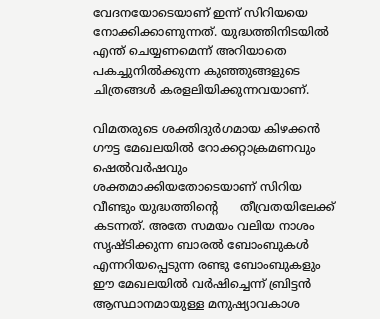വേദനയോടെയാണ് ഇന്ന് സിറിയയെ നോക്കിക്കാണുന്നത്. യുദ്ധത്തിനിടയില്‍ എന്ത് ചെയ്യണമെന്ന് അറിയാതെ പകച്ചുനില്‍ക്കുന്ന കുഞ്ഞുങ്ങളുടെ ചിത്രങ്ങള്‍ കരളലിയിക്കുന്നവയാണ്.

വിമതരുടെ ശക്തിദുര്‍ഗമായ കിഴക്കന്‍ ഗൗട്ട മേഖലയില്‍ റോക്കറ്റാക്രമണവും ഷെല്‍വര്‍ഷവും ശക്തമാക്കിയതോടെയാണ് സിറിയ വീണ്ടും യുദ്ധത്തിന്‍റെ      തീവ്രതയിലേക്ക് കടന്നത്. അതേ സമയം വലിയ നാശം സൃഷ്ടിക്കുന്ന ബാരല്‍ ബോംബുകള്‍ എന്നറിയപ്പെടുന്ന രണ്ടു ബോംബുകളും ഈ മേഖലയില്‍ വര്‍ഷിച്ചെന്ന് ബ്രിട്ടന്‍ ആസ്ഥാനമായുള്ള മനുഷ്യാവകാശ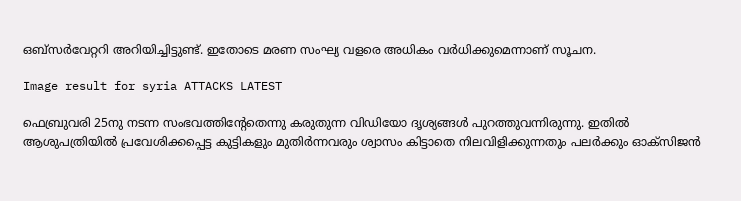ഒബ്സര്‍വേറ്ററി അറിയിച്ചിട്ടുണ്ട്. ഇതോടെ മരണ സംഘ്യ വളരെ അധികം വര്‍ധിക്കുമെന്നാണ് സൂചന.

Image result for syria ATTACKS LATEST

ഫെബ്രുവരി 25നു നടന്ന സംഭവത്തിന്റേതെന്നു കരുതുന്ന വിഡിയോ ദൃശ്യങ്ങള്‍ പുറത്തുവന്നിരുന്നു. ഇതില്‍ ആശുപത്രിയില്‍ പ്രവേശിക്കപ്പെട്ട കുട്ടികളും മുതിര്‍ന്നവരും ശ്വാസം കിട്ടാതെ നിലവിളിക്കുന്നതും പലര്‍ക്കും ഓക്സിജന്‍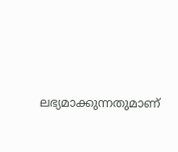ലഭ്യമാക്കുന്നതുമാണ്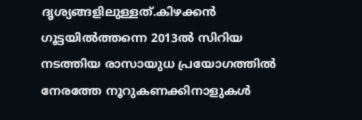ദൃശ്യങ്ങളിലുള്ളത്.കിഴക്കന്‍ ഗൂട്ടയില്‍ത്തന്നെ 2013ല്‍ സിറിയ നടത്തിയ രാസായുധ പ്രയോഗത്തില്‍ നേരത്തേ നൂറുകണക്കിനാളുകള്‍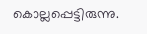കൊല്ലപ്പെട്ടിരുന്നു.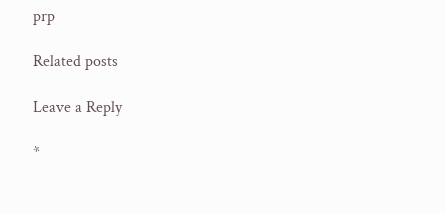prp

Related posts

Leave a Reply

*